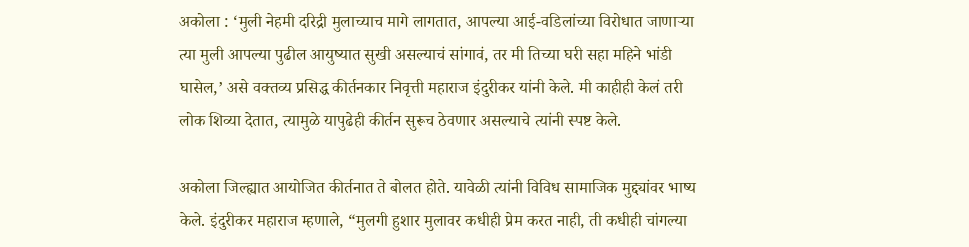अकोला : ‘मुली नेहमी दरिद्री मुलाच्याच मागे लागतात, आपल्या आई-वडिलांच्या विरोधात जाणाऱ्या त्या मुली आपल्या पुढील आयुष्यात सुखी असल्याचं सांगावं, तर मी तिच्या घरी सहा महिने भांडी घासेल,’ असे वक्तव्य प्रसिद्ध कीर्तनकार निवृत्ती महाराज इंदुरीकर यांनी केले. मी काहीही केलं तरी लोक शिव्या देतात, त्यामुळे यापुढेही कीर्तन सुरूच ठेवणार असल्याचे त्यांनी स्पष्ट केले.

अकोला जिल्ह्यात आयोजित कीर्तनात ते बोलत होते. यावेळी त्यांनी विविध सामाजिक मुद्द्यांवर भाष्य केले. इंदुरीकर महाराज म्हणाले, “मुलगी हुशार मुलावर कधीही प्रेम करत नाही, ती कधीही चांगल्या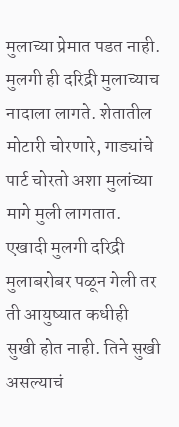मुलाच्या प्रेमात पडत नाही. मुलगी ही दरिद्री मुलाच्याच नादाला लागते. शेतातील मोटारी चोरणारे, गाड्यांचे पार्ट चोरतो अशा मुलांच्या मागे मुली लागतात. एखादी मुलगी दरिद्री मुलाबरोबर पळून गेली तर ती आयुष्यात कधीही सुखी होत नाही. तिने सुखी असल्याचं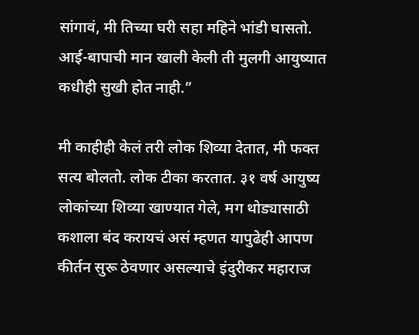सांगावं, मी तिच्या घरी सहा महिने भांडी घासतो. आई-बापाची मान खाली केली ती मुलगी आयुष्यात कधीही सुखी होत नाही.”

मी काहीही केलं तरी लोक शिव्या देतात, मी फक्त सत्य बोलतो. लोक टीका करतात. ३१ वर्ष आयुष्य लोकांच्या शिव्या खाण्यात गेले, मग थोड्यासाठी कशाला बंद करायचं असं म्हणत यापुढेही आपण कीर्तन सुरू ठेवणार असल्याचे इंदुरीकर महाराज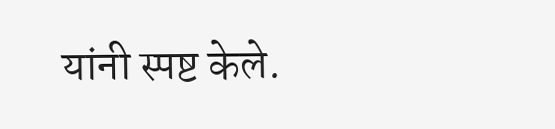यांनी स्पष्ट केले.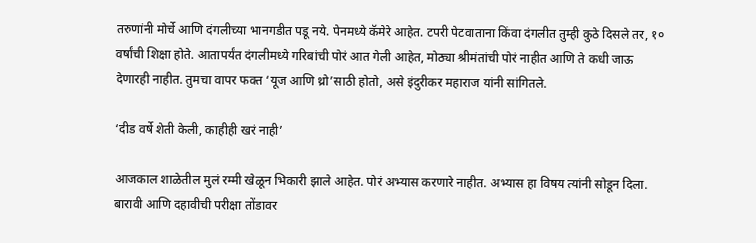तरुणांनी मोर्चे आणि दंगलीच्या भानगडीत पडू नये. पेनमध्ये कॅमेरे आहेत. टपरी पेटवाताना किंवा दंगलीत तुम्ही कुठे दिसले तर, १० वर्षांची शिक्षा होते. आतापर्यंत दंगलीमध्ये गरिबांची पोरं आत गेली आहेत, मोठ्या श्रीमंतांची पोरं नाहीत आणि ते कधी जाऊ देणारही नाहीत. तुमचा वापर फक्त ‘यूज आणि थ्रो’साठी होतो, असे इंदुरीकर महाराज यांनी सांगितले.

‘दीड वर्षे शेती केली, काहीही खरं नाही’

आजकाल शाळेतील मुलं रम्मी खेळून भिकारी झाले आहेत. पोरं अभ्यास करणारे नाहीत. अभ्यास हा विषय त्यांनी सोडून दिला. बारावी आणि दहावीची परीक्षा तोंडावर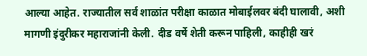आल्या आहेत. राज्यातील सर्व शाळांत परीक्षा काळात मोबाईलवर बंदी घालावी, अशी मागणी इंदुरीकर महाराजांनी केली. दीड वर्षे शेती करून पाहिली, काहीही खरं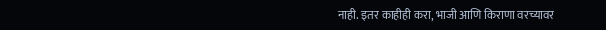नाही. इतर काहीही करा, भाजी आणि किराणा वरच्यावर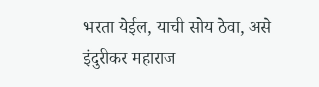भरता येईल, याची सोय ठेवा, असे इंदुरीकर महाराज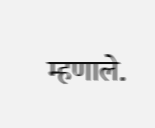म्हणाले.